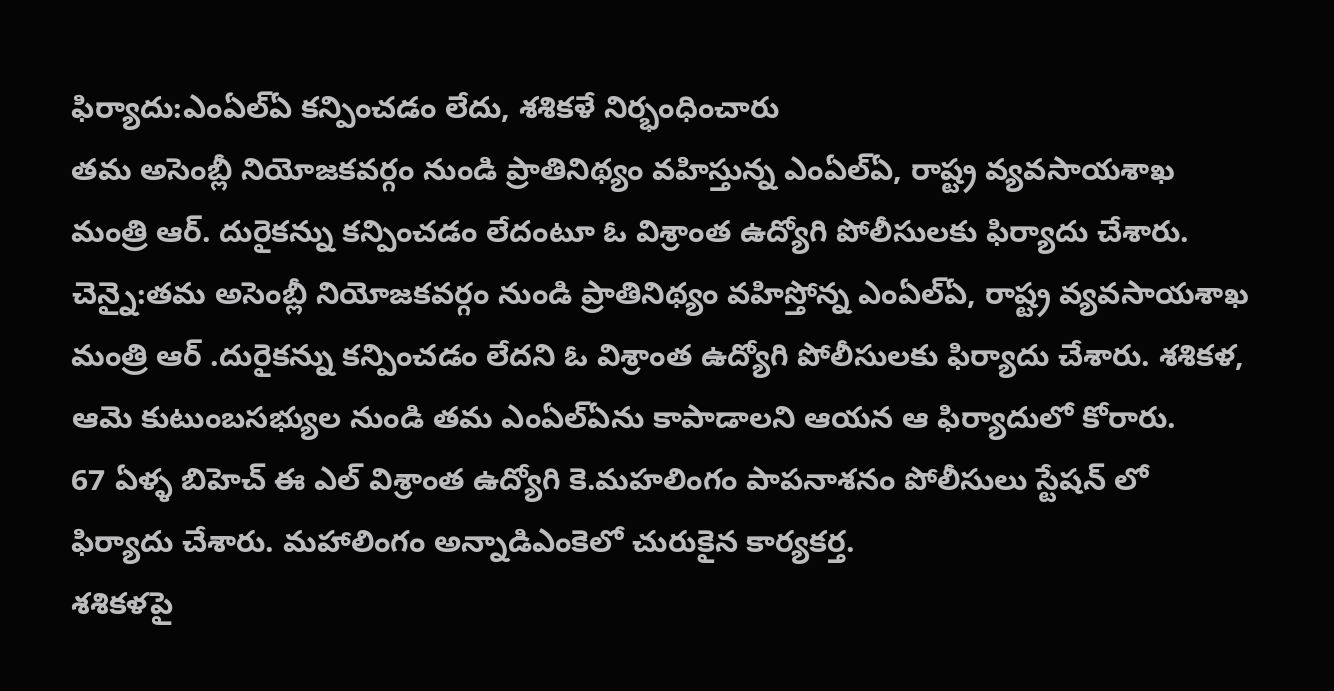ఫిర్యాదు:ఎంఏల్ఏ కన్పించడం లేదు, శశికళే నిర్భంధించారు
తమ అసెంబ్లీ నియోజకవర్గం నుండి ప్రాతినిథ్యం వహిస్తున్న ఎంఏల్ఏ, రాష్ట్ర వ్యవసాయశాఖ మంత్రి ఆర్. దురైకన్ను కన్పించడం లేదంటూ ఓ విశ్రాంత ఉద్యోగి పోలీసులకు ఫిర్యాదు చేశారు.
చెన్నై:తమ అసెంబ్లీ నియోజకవర్గం నుండి ప్రాతినిథ్యం వహిస్తోన్న ఎంఏల్ఏ, రాష్ట్ర వ్యవసాయశాఖ మంత్రి ఆర్ .దురైకన్ను కన్పించడం లేదని ఓ విశ్రాంత ఉద్యోగి పోలీసులకు ఫిర్యాదు చేశారు. శశికళ, ఆమె కుటుంబసభ్యుల నుండి తమ ఎంఏల్ఏను కాపాడాలని ఆయన ఆ ఫిర్యాదులో కోరారు.
67 ఏళ్ళ బిహెచ్ ఈ ఎల్ విశ్రాంత ఉద్యోగి కె.మహలింగం పాపనాశనం పోలీసులు స్టేషన్ లో ఫిర్యాదు చేశారు. మహాలింగం అన్నాడిఎంకెలో చురుకైన కార్యకర్త.
శశికళపై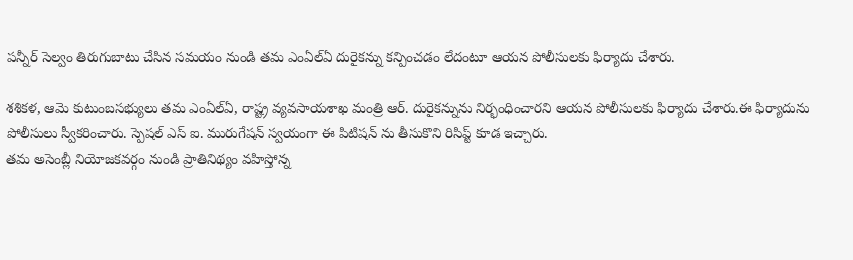పన్నీర్ సెల్వం తిరుగుబాటు చేసిన సమయం నుండి తమ ఎంఏల్ఏ దురైకన్ను కన్పించడం లేదంటూ ఆయన పోలీసులకు ఫిర్యాదు చేశారు.

శశికళ, ఆమె కుటుంబసభ్యులు తమ ఎంఏల్ఏ, రాష్ట్ర వ్యవసాయశాఖ మంత్రి ఆర్. దురైకన్నును నిర్భంధించారని ఆయన పోలీసులకు ఫిర్యాదు చేశారు.ఈ ఫిర్యాదును పోలీసులు స్వీకరించారు. స్పెషల్ ఎస్ ఐ. మురుగేషన్ స్వయంగా ఈ పిటిషన్ ను తీసుకొని రిసిప్ట్ కూడ ఇచ్చారు.
తమ అసెంబ్లీ నియోజకవర్గం నుండి ప్రాతినిథ్యం వహిస్తోన్న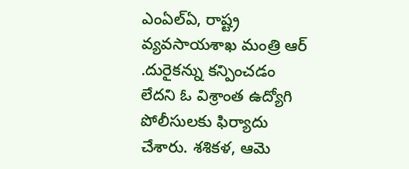ఎంఏల్ఏ, రాష్ట్ర వ్యవసాయశాఖ మంత్రి ఆర్ .దురైకన్ను కన్పించడం లేదని ఓ విశ్రాంత ఉద్యోగి పోలీసులకు ఫిర్యాదు చేశారు. శశికళ, ఆమె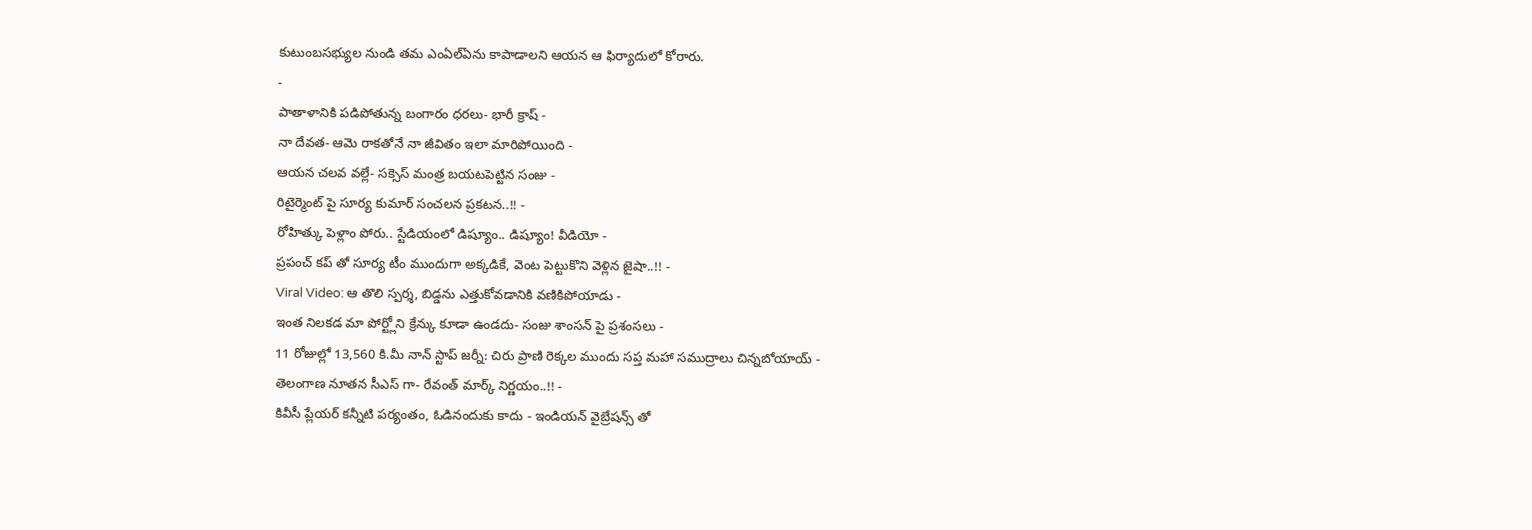కుటుంబసభ్యుల నుండి తమ ఎంఏల్ఏను కాపాడాలని ఆయన ఆ ఫిర్యాదులో కోరారు.
-
పాతాళానికి పడిపోతున్న బంగారం ధరలు- భారీ క్రాష్ -
నా దేవత- ఆమె రాకతోనే నా జీవితం ఇలా మారిపోయింది -
ఆయన చలవ వల్లే- సక్సెస్ మంత్ర బయటపెట్టిన సంజు -
రిటైర్మెంట్ పై సూర్య కుమార్ సంచలన ప్రకటన..!! -
రోహిత్కు పెళ్లాం పోరు.. స్టేడియంలో డిష్యూం.. డిష్యూం! వీడియో -
ప్రపంచ్ కప్ తో సూర్య టీం ముందుగా అక్కడికే, వెంట పెట్టుకొని వెళ్లిన జైషా..!! -
Viral Video: ఆ తొలి స్పర్శ, బిడ్డను ఎత్తుకోవడానికి వణికిపోయాడు -
ఇంత నిలకడ మా పోర్ట్లోని క్రేన్కు కూడా ఉండదు- సంజు శాంసన్ పై ప్రశంసలు -
11 రోజుల్లో 13,560 కి.మీ నాన్ స్టాప్ జర్నీ: చిరు ప్రాణి రెక్కల ముందు సప్త మహా సముద్రాలు చిన్నబోయాయ్ -
తెలంగాణ నూతన సీఎస్ గా- రేవంత్ మార్క్ నిర్ణయం..!! -
కివీసీ ప్లేయర్ కన్నీటి పర్యంతం, ఓడినందుకు కాదు - ఇండియన్ వైబ్రేషన్స్ తో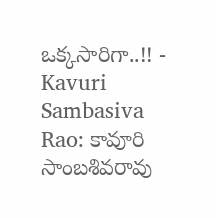ఒక్కసారిగా..!! -
Kavuri Sambasiva Rao: కావూరి సాంబశివరావు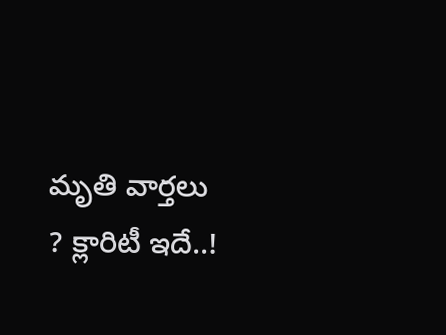మృతి వార్తలు ? క్లారిటీ ఇదే..!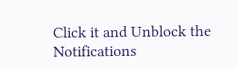Click it and Unblock the Notifications